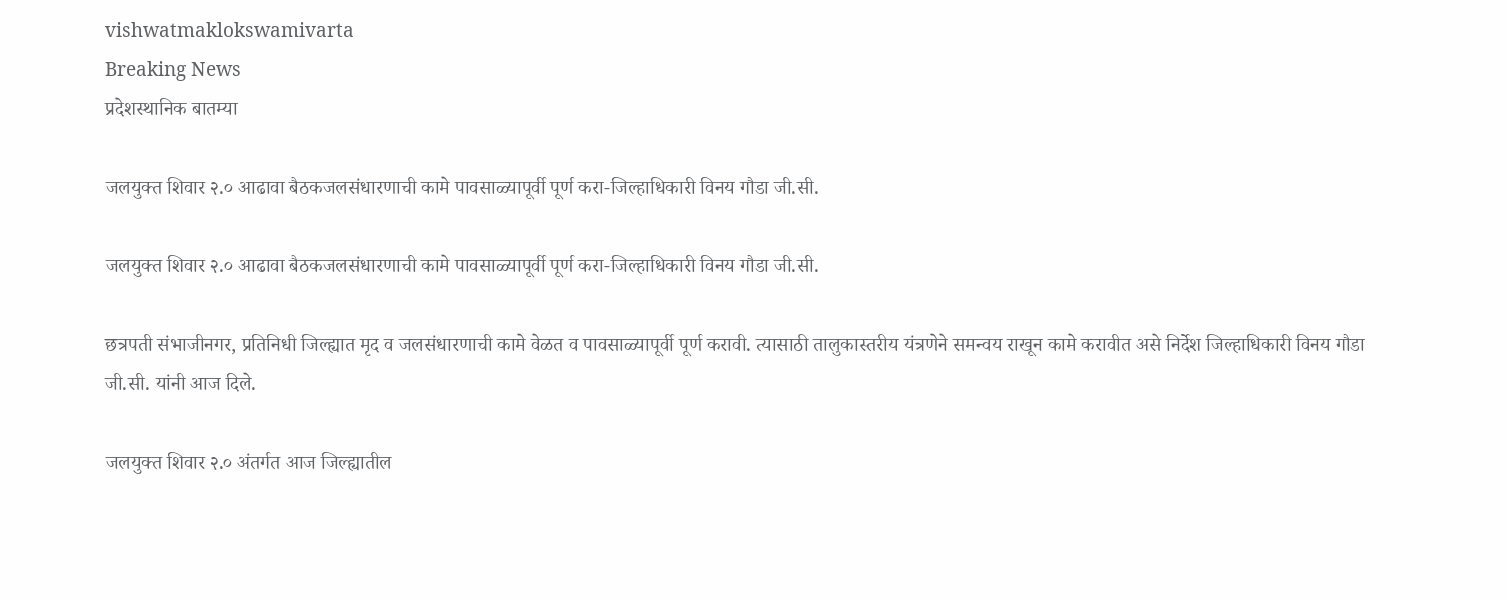vishwatmaklokswamivarta
Breaking News
प्रदेशस्थानिक बातम्या

जलयुक्त शिवार २.० आढावा बैठकजलसंधारणाची कामे पावसाळ्यापूर्वी पूर्ण करा-जिल्हाधिकारी विनय गौडा जी.सी.

जलयुक्त शिवार २.० आढावा बैठकजलसंधारणाची कामे पावसाळ्यापूर्वी पूर्ण करा-जिल्हाधिकारी विनय गौडा जी.सी.

छत्रपती संभाजीनगर, प्रतिनिधी जिल्ह्यात मृद व जलसंधारणाची कामे वेळत व पावसाळ्यापूर्वी पूर्ण करावी. त्यासाठी तालुकास्तरीय यंत्रणेने समन्वय राखून कामे करावीत असे निर्देश जिल्हाधिकारी विनय गौडा जी.सी. यांनी आज दिले.

जलयुक्त शिवार २.० अंतर्गत आज जिल्ह्यातील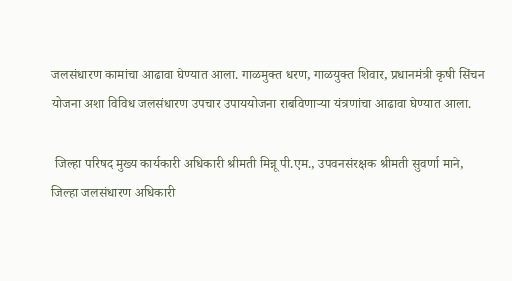जलसंधारण कामांचा आढावा घेण्यात आला. गाळमुक्त धरण, गाळयुक्त शिवार, प्रधानमंत्री कृषी सिंचन योजना अशा विविध जलसंधारण उपचार उपाययोजना राबविणाऱ्या यंत्रणांचा आढावा घेण्यात आला.

 जिल्हा परिषद मुख्य कार्यकारी अधिकारी श्रीमती मिन्नू पी.एम., उपवनसंरक्षक श्रीमती सुवर्णा माने, जिल्हा जलसंधारण अधिकारी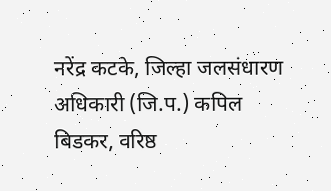नरेंद्र कटके, जिल्हा जलसंधारण अधिकारी (जि.प.) कपिल बिडकर, वरिष्ठ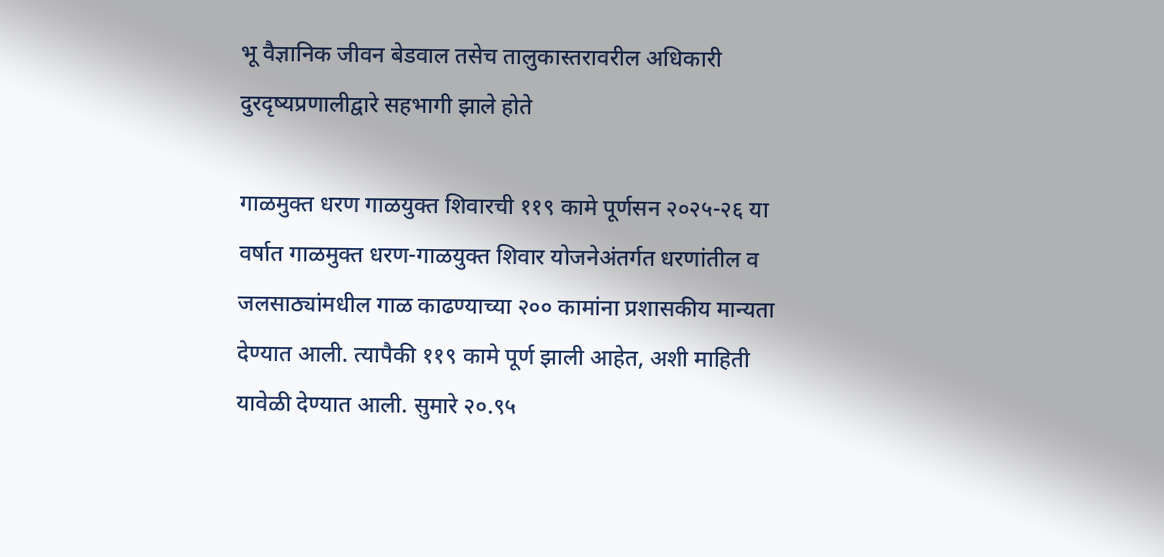भू वैज्ञानिक जीवन बेडवाल तसेच तालुकास्तरावरील अधिकारी दुरदृष्यप्रणालीद्वारे सहभागी झाले होते

गाळमुक्त धरण गाळयुक्त शिवारची ११९ कामे पूर्णसन २०२५-२६ या वर्षात गाळमुक्त धरण-गाळयुक्त शिवार योजनेअंतर्गत धरणांतील व जलसाठ्यांमधील गाळ काढण्याच्या २०० कामांना प्रशासकीय मान्यता देण्यात आली. त्यापैकी ११९ कामे पूर्ण झाली आहेत, अशी माहिती यावेळी देण्यात आली. सुमारे २०.९५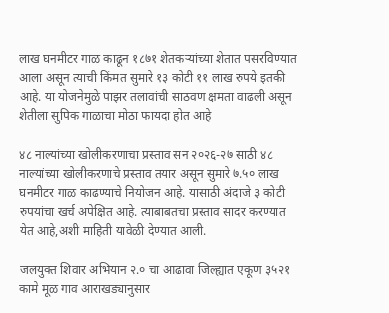लाख घनमीटर गाळ काढून १८७१ शेतकऱ्यांच्या शेतात पसरविण्यात आला असून त्याची किंमत सुमारे १३ कोटी ११ लाख रुपये इतकी आहे. या योजनेमुळे पाझर तलावांची साठवण क्षमता वाढली असून शेतीला सुपिक गाळाचा मोठा फायदा होत आहे

४८ नाल्यांच्या खोलीकरणाचा प्रस्ताव सन २०२६-२७ साठी ४८ नाल्यांच्या खोलीकरणाचे प्रस्ताव तयार असून सुमारे ७.५० लाख घनमीटर गाळ काढण्याचे नियोजन आहे. यासाठी अंदाजे ३ कोटी रुपयांचा खर्च अपेक्षित आहे. त्याबाबतचा प्रस्ताव सादर करण्यात येत आहे,अशी माहिती यावेळी देण्यात आली.

जलयुक्त शिवार अभियान २.० चा आढावा जिल्ह्यात एकूण ३५२१ कामे मूळ गाव आराखड्यानुसार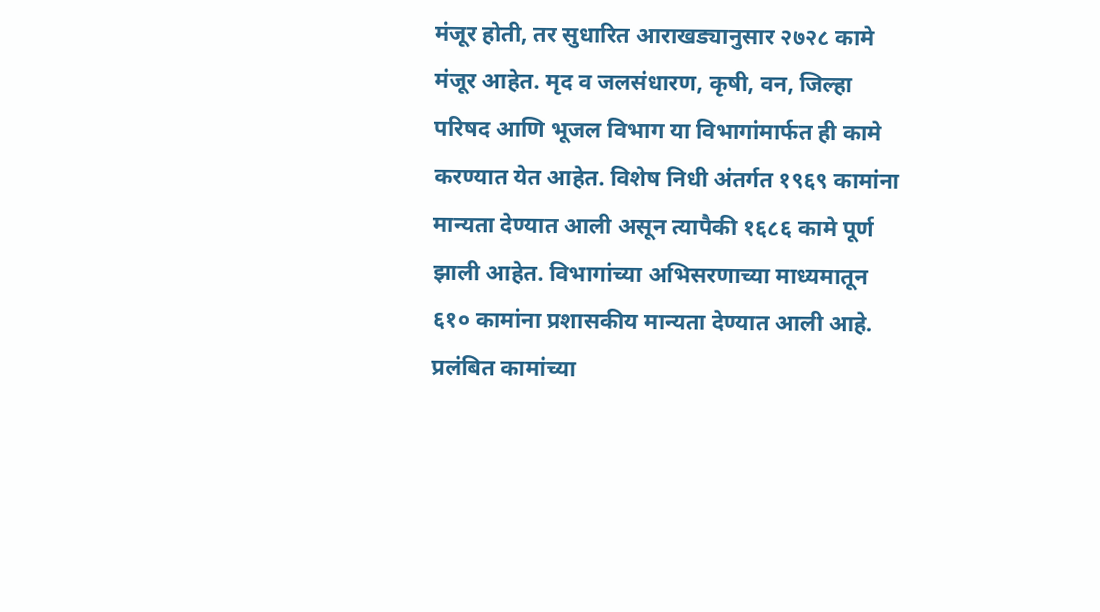मंजूर होती, तर सुधारित आराखड्यानुसार २७२८ कामे मंजूर आहेत. मृद व जलसंधारण, कृषी, वन, जिल्हा परिषद आणि भूजल विभाग या विभागांमार्फत ही कामे करण्यात येत आहेत. विशेष निधी अंतर्गत १९६९ कामांना मान्यता देण्यात आली असून त्यापैकी १६८६ कामे पूर्ण झाली आहेत. विभागांच्या अभिसरणाच्या माध्यमातून ६१० कामांना प्रशासकीय मान्यता देण्यात आली आहे. प्रलंबित कामांच्या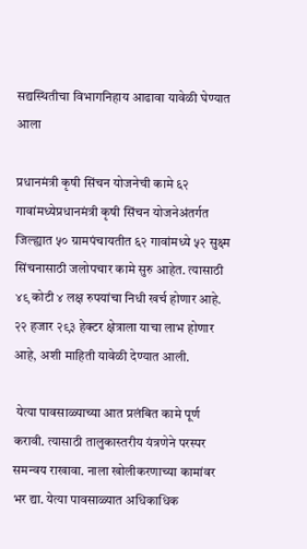सद्यस्थितीचा विभागनिहाय आढावा यावेळी घेण्यात आला

प्रधानमंत्री कृषी सिंचन योजनेची कामे ६२ गावांमध्येप्रधानमंत्री कृषी सिंचन योजनेअंतर्गत जिल्ह्यात ५० ग्रामपंचायतीत ६२ गावांमध्ये ५२ सुक्ष्म सिंचनासाठी जलोपचार कामे सुरु आहेत. त्यासाठी ४९ कोटी ४ लक्ष रुपयांचा निधी खर्च होणार आहे. २२ हजार २९३ हेक्टर क्षेत्राला याचा लाभ होणार आहे, अशी माहिती यावेळी देण्यात आली.

 येत्या पावसाळ्याच्या आत प्रलंबित कामे पूर्ण करावी. त्यासाठी तालुकास्तरीय यंत्रणेने परस्पर समन्वय राखावा. नाला खोलीकरणाच्या कामांवर भर द्या. येत्या पावसाळ्यात अधिकाधिक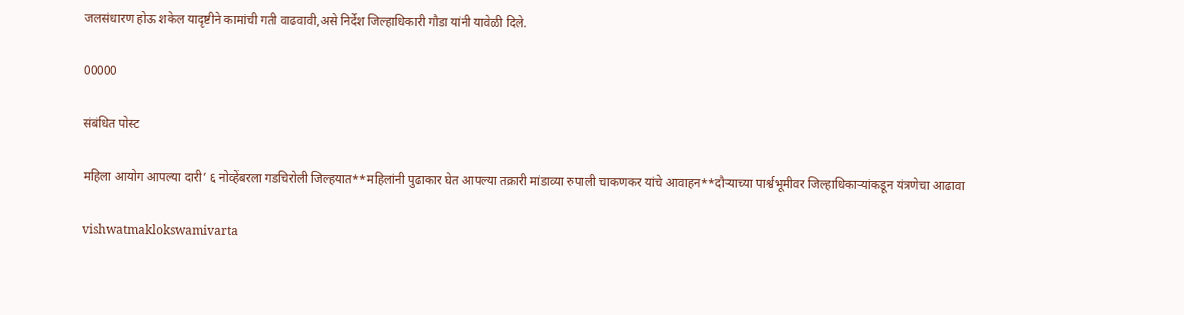जलसंधारण होऊ शकेल यादृष्टीने कामांची गती वाढवावी,असे निर्देश जिल्हाधिकारी गौडा यांनी यावेळी दिले.

00000

संबंधित पोस्ट

महिला आयोग आपल्या दारी’ ६ नोव्हेंबरला गडचिरोली जिल्हयात**महिलांनी पुढाकार घेत आपल्या तक्रारी मांडाव्या रुपाली चाकणकर यांचे आवाहन**दौऱ्याच्या पार्श्वभूमीवर जिल्हाधिकाऱ्यांकडून यंत्रणेचा आढावा

vishwatmaklokswamivarta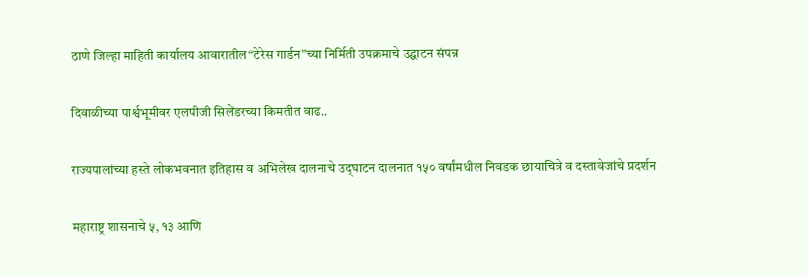ठाणे जिल्हा माहिती कार्यालय आवारातील“टेरेस गार्डन”च्या निर्मिती उपक्रमाचे उद्घाटन संपन्न

दिवाळीच्या पार्श्वभूमीवर एलपीजी सिलेंडरच्या किमतीत वाढ..

राज्यपालांच्या हस्ते लोकभवनात इतिहास व अभिलेख दालनाचे उद्‌घाटन दालनात १५० वर्षांमधील निवडक छायाचित्रे व दस्तावेजांचे प्रदर्शन

महाराष्ट्र शासनाचे ५, १३ आणि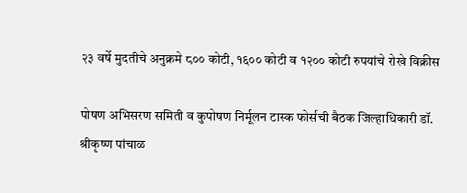२३ वर्षे मुदतीचे अनुक्रमे ८०० कोटी, १६०० कोटी व १२०० कोटी रुपयांचे रोखे विक्रीस

पोषण अभिसरण समिती व कुपोषण निर्मूलन टास्क फोर्सची बैठक जिल्हाधिकारी डॉ. श्रीकृष्ण पांचाळ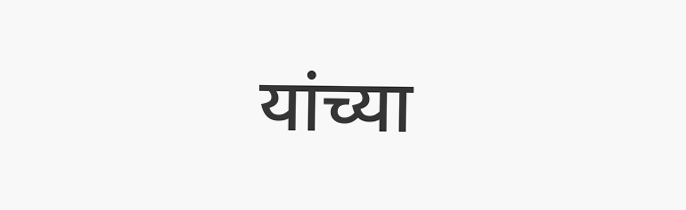यांच्या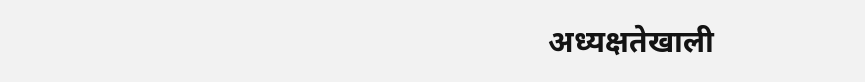अध्यक्षतेखाली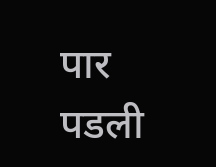पार पडली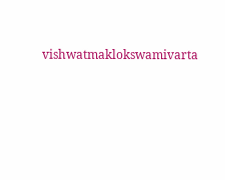vishwatmaklokswamivarta